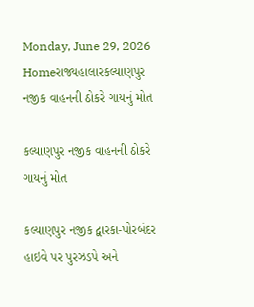Monday, June 29, 2026
Homeરાજ્યહાલારકલ્યાણપુર નજીક વાહનની ઠોકરે ગાયનું મોત

કલ્યાણપુર નજીક વાહનની ઠોકરે ગાયનું મોત

કલ્યાણપુર નજીક દ્વારકા-પોરબંદર હાઇવે પર પુરઝડપે અને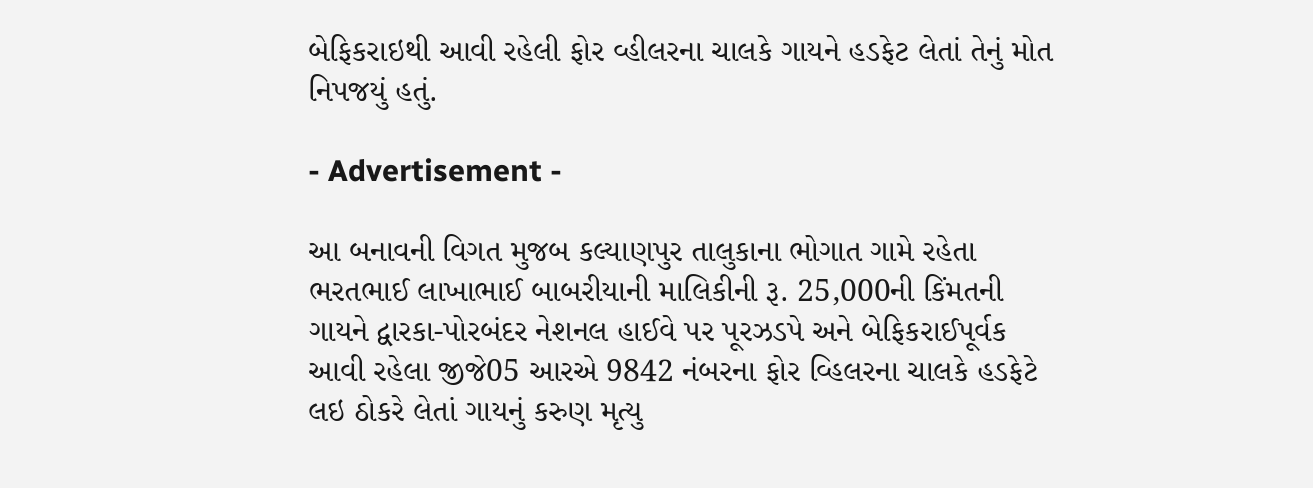બેફિકરાઇથી આવી રહેલી ફોર વ્હીલરના ચાલકે ગાયને હડફેટ લેતાં તેનું મોત નિપજયું હતું.

- Advertisement -

આ બનાવની વિગત મુજબ કલ્યાણપુર તાલુકાના ભોગાત ગામે રહેતા ભરતભાઈ લાખાભાઈ બાબરીયાની માલિકીની રૂ. 25,000ની કિંમતની ગાયને દ્વારકા-પોરબંદર નેશનલ હાઈવે પર પૂરઝડપે અને બેફિકરાઈપૂર્વક આવી રહેલા જીજે05 આરએ 9842 નંબરના ફોર વ્હિલરના ચાલકે હડફેટે લઇ ઠોકરે લેતાં ગાયનું કરુણ મૃત્યુ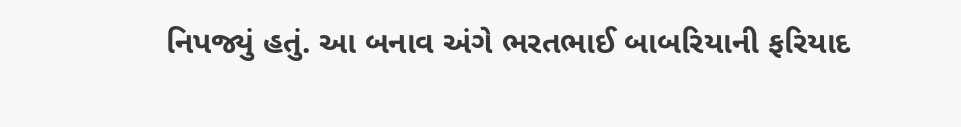નિપજ્યું હતું. આ બનાવ અંગે ભરતભાઈ બાબરિયાની ફરિયાદ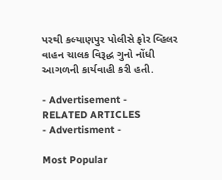પરથી કલ્યાણપુર પોલીસે ફોર વ્હિલર વાહન ચાલક વિરૂદ્ધ ગુનો નોંધી આગળની કાર્યવાહી કરી હતી.

- Advertisement -
RELATED ARTICLES
- Advertisment -

Most Popular